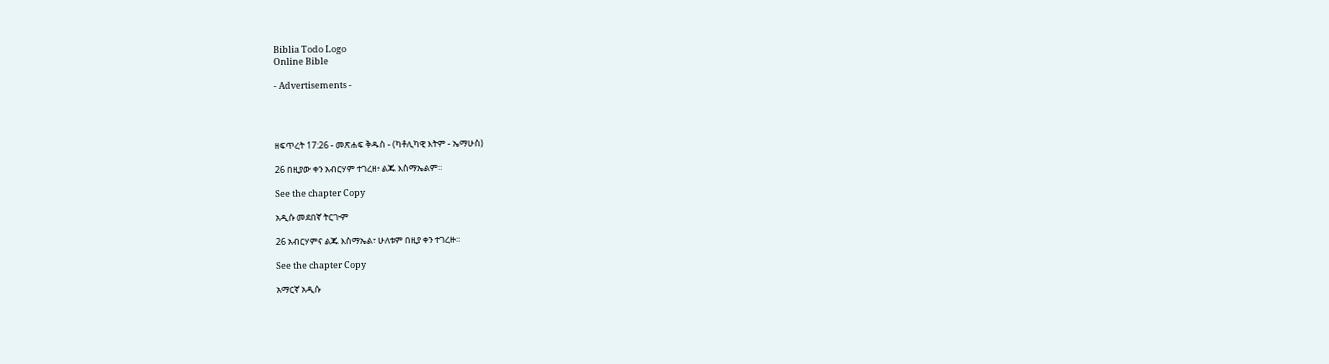Biblia Todo Logo
Online Bible

- Advertisements -




ዘፍጥረት 17:26 - መጽሐፍ ቅዱስ - (ካቶሊካዊ እትም - ኤማሁስ)

26 በዚያው ቀን አብርሃም ተገረዘ፥ ልጁ እስማኤልም።

See the chapter Copy

አዲሱ መደበኛ ትርጒም

26 አብርሃምና ልጁ እስማኤል፣ ሁለቱም በዚያ ቀን ተገረዙ።

See the chapter Copy

አማርኛ አዲሱ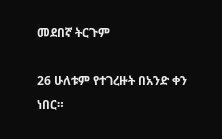መደበኛ ትርጉም

26 ሁለቱም የተገረዙት በአንድ ቀን ነበር።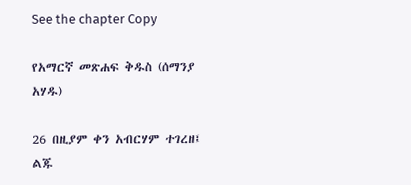See the chapter Copy

የአማርኛ መጽሐፍ ቅዱስ (ሰማንያ አሃዱ)

26 በዚያም ቀን አብርሃም ተገረዘ፤ ልጁ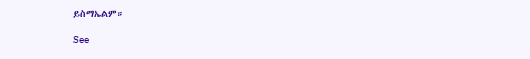ይስማኤልም።

See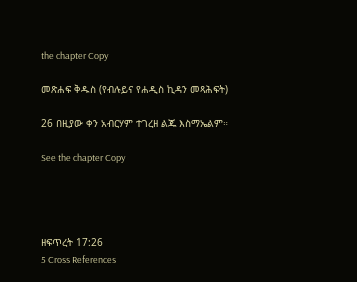the chapter Copy

መጽሐፍ ቅዱስ (የብሉይና የሐዲስ ኪዳን መጻሕፍት)

26 በዚያው ቀን አብርሃም ተገረዘ ልጁ እስማኤልም።

See the chapter Copy




ዘፍጥረት 17:26
5 Cross References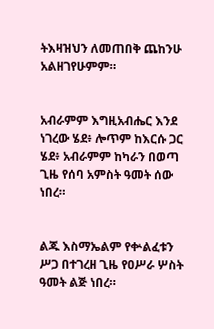ትእዛዝህን ለመጠበቅ ጨከንሁ አልዘገየሁምም።


አብራምም እግዚአብሔር እንደ ነገረው ሄደ፥ ሎጥም ከእርሱ ጋር ሄደ፥ አብራምም ከካራን በወጣ ጊዜ የሰባ አምስት ዓመት ሰው ነበረ።


ልጁ እስማኤልም የቍልፈቱን ሥጋ በተገረዘ ጊዜ የዐሥራ ሦስት ዓመት ልጅ ነበረ።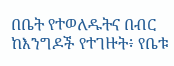በቤት የተወለዱትና በብር ከእንግዶች የተገዙት፥ የቤቱ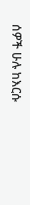ሰዎች ሁሉ ከእርሱ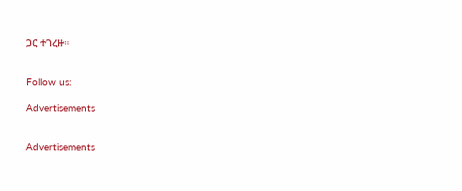ጋር ተገረዙ።


Follow us:

Advertisements


Advertisements